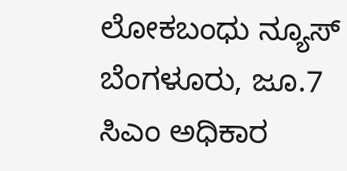ಲೋಕಬಂಧು ನ್ಯೂಸ್ ಬೆಂಗಳೂರು, ಜೂ.7
ಸಿಎಂ ಅಧಿಕಾರ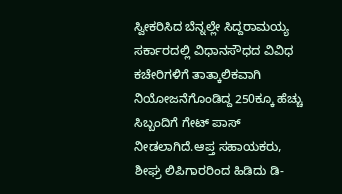ಸ್ವೀಕರಿಸಿದ ಬೆನ್ನಲ್ಲೇ ಸಿದ್ದರಾಮಯ್ಯ ಸರ್ಕಾರದಲ್ಲಿ ವಿಧಾನಸೌಧದ ವಿವಿಧ ಕಚೇರಿಗಳಿಗೆ ತಾತ್ಕಾಲಿಕವಾಗಿ ನಿಯೋಜನೆಗೊಂಡಿದ್ದ 250ಕ್ಕೂ ಹೆಚ್ಚು ಸಿಬ್ಬಂದಿಗೆ ಗೇಟ್ ಪಾಸ್ ನೀಡಲಾಗಿದೆ.ಆಪ್ತ ಸಹಾಯಕರು, ಶೀಘ್ರ ಲಿಪಿಗಾರರಿಂದ ಹಿಡಿದು ಡಿ-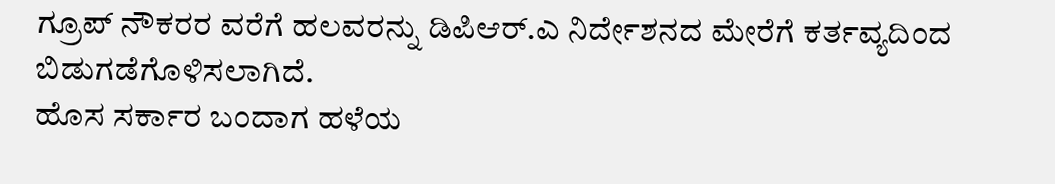ಗ್ರೂಪ್ ನೌಕರರ ವರೆಗೆ ಹಲವರನ್ನು ಡಿಪಿಆರ್.ಎ ನಿರ್ದೇಶನದ ಮೇರೆಗೆ ಕರ್ತವ್ಯದಿಂದ ಬಿಡುಗಡೆಗೊಳಿಸಲಾಗಿದೆ.
ಹೊಸ ಸರ್ಕಾರ ಬಂದಾಗ ಹಳೆಯ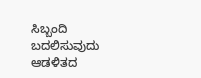ಸಿಬ್ಬಂದಿ ಬದಲಿಸುವುದು ಆಡಳಿತದ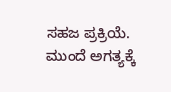ಸಹಜ ಪ್ರಕ್ರಿಯೆ. ಮುಂದೆ ಅಗತ್ಯಕ್ಕೆ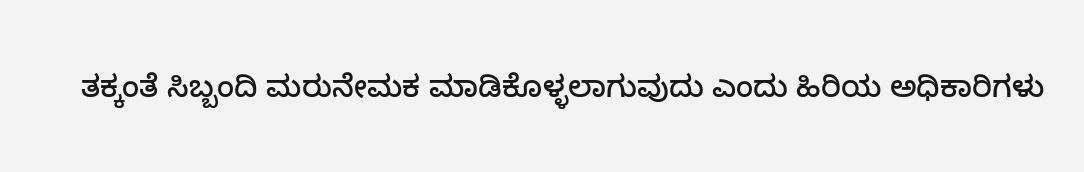ತಕ್ಕಂತೆ ಸಿಬ್ಬಂದಿ ಮರುನೇಮಕ ಮಾಡಿಕೊಳ್ಳಲಾಗುವುದು ಎಂದು ಹಿರಿಯ ಅಧಿಕಾರಿಗಳು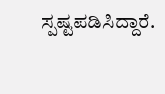ಸ್ಪಷ್ಟಪಡಿಸಿದ್ದಾರೆ.